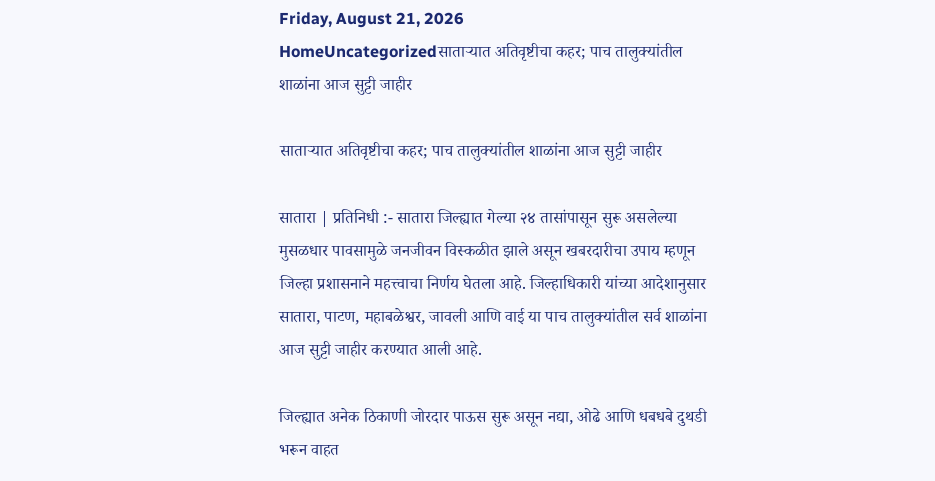Friday, August 21, 2026
HomeUncategorizedसाताऱ्यात अतिवृष्टीचा कहर; पाच तालुक्यांतील शाळांना आज सुट्टी जाहीर

साताऱ्यात अतिवृष्टीचा कहर; पाच तालुक्यांतील शाळांना आज सुट्टी जाहीर

सातारा | प्रतिनिधी :- सातारा जिल्ह्यात गेल्या २४ तासांपासून सुरू असलेल्या मुसळधार पावसामुळे जनजीवन विस्कळीत झाले असून खबरदारीचा उपाय म्हणून जिल्हा प्रशासनाने महत्त्वाचा निर्णय घेतला आहे. जिल्हाधिकारी यांच्या आदेशानुसार सातारा, पाटण, महाबळेश्वर, जावली आणि वाई या पाच तालुक्यांतील सर्व शाळांना आज सुट्टी जाहीर करण्यात आली आहे.

जिल्ह्यात अनेक ठिकाणी जोरदार पाऊस सुरू असून नद्या, ओढे आणि धबधबे दुथडी भरून वाहत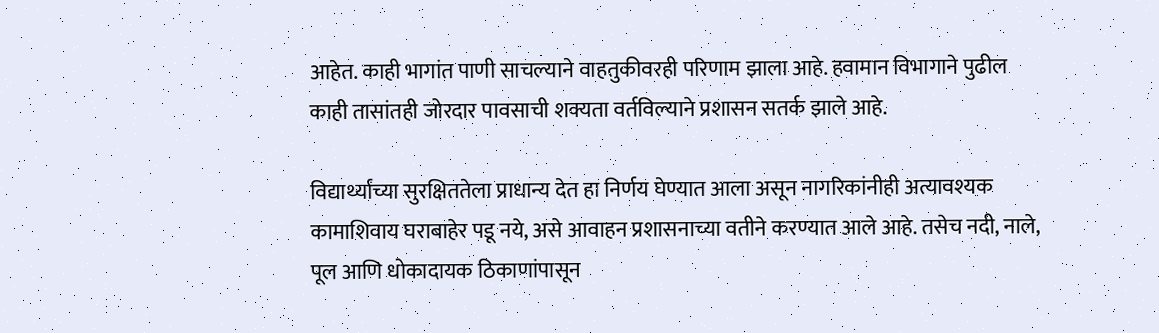आहेत. काही भागांत पाणी साचल्याने वाहतुकीवरही परिणाम झाला आहे. हवामान विभागाने पुढील काही तासांतही जोरदार पावसाची शक्यता वर्तविल्याने प्रशासन सतर्क झाले आहे.

विद्यार्थ्यांच्या सुरक्षिततेला प्राधान्य देत हा निर्णय घेण्यात आला असून नागरिकांनीही अत्यावश्यक कामाशिवाय घराबाहेर पडू नये, असे आवाहन प्रशासनाच्या वतीने करण्यात आले आहे. तसेच नदी, नाले, पूल आणि धोकादायक ठिकाणांपासून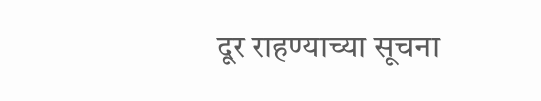दूर राहण्याच्या सूचना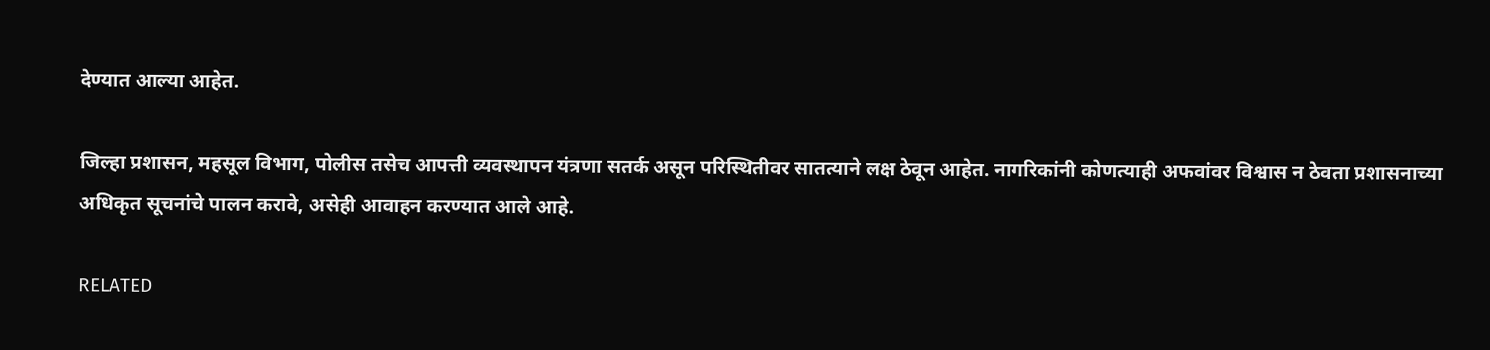देण्यात आल्या आहेत.

जिल्हा प्रशासन, महसूल विभाग, पोलीस तसेच आपत्ती व्यवस्थापन यंत्रणा सतर्क असून परिस्थितीवर सातत्याने लक्ष ठेवून आहेत. नागरिकांनी कोणत्याही अफवांवर विश्वास न ठेवता प्रशासनाच्या अधिकृत सूचनांचे पालन करावे, असेही आवाहन करण्यात आले आहे.

RELATED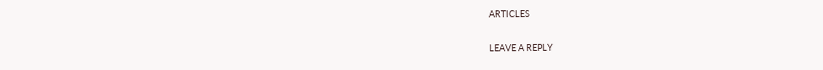ARTICLES

LEAVE A REPLY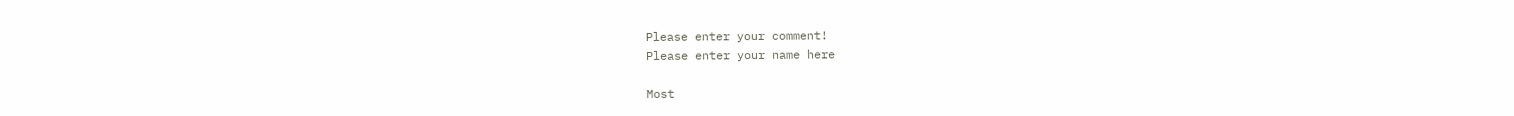Please enter your comment!
Please enter your name here

Most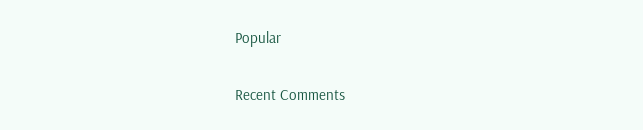Popular

Recent Comments